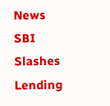News
SBI Slashes Lending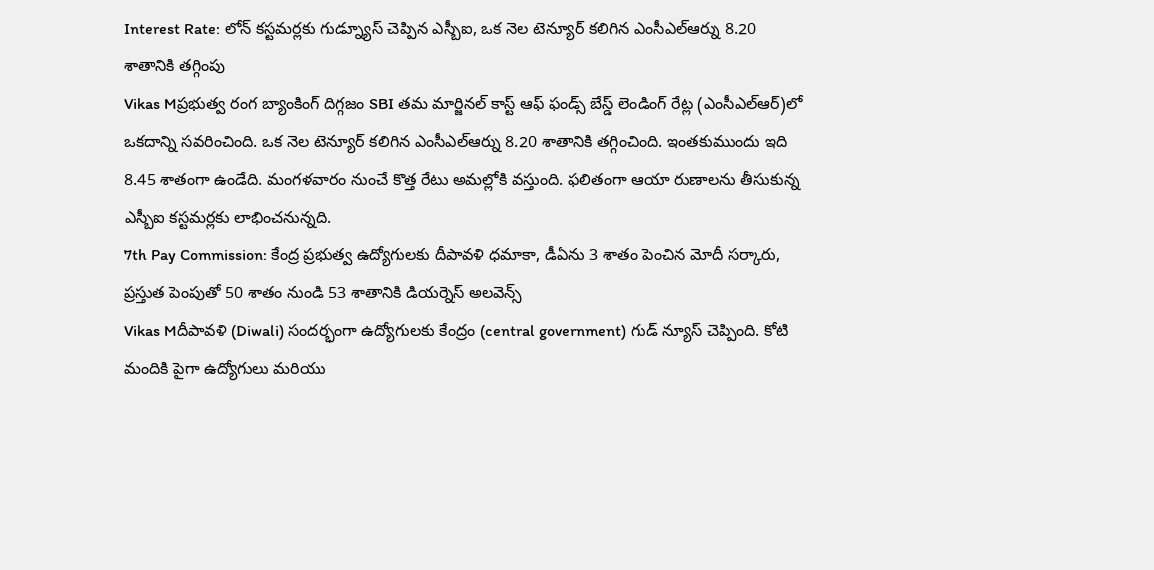Interest Rate: లోన్ కస్టమర్లకు గుడ్న్యూస్ చెప్పిన ఎస్బీఐ, ఒక నెల టెన్యూర్ కలిగిన ఎంసీఎల్ఆర్ను 8.20 శాతానికి తగ్గింపు
Vikas Mప్రభుత్వ రంగ బ్యాంకింగ్ దిగ్గజం SBI తమ మార్జినల్ కాస్ట్ ఆఫ్ ఫండ్స్ బేస్డ్ లెండింగ్ రేట్ల (ఎంసీఎల్ఆర్)లో ఒకదాన్ని సవరించింది. ఒక నెల టెన్యూర్ కలిగిన ఎంసీఎల్ఆర్ను 8.20 శాతానికి తగ్గించింది. ఇంతకుముందు ఇది 8.45 శాతంగా ఉండేది. మంగళవారం నుంచే కొత్త రేటు అమల్లోకి వస్తుంది. ఫలితంగా ఆయా రుణాలను తీసుకున్న ఎస్బీఐ కస్టమర్లకు లాభించనున్నది.
7th Pay Commission: కేంద్ర ప్రభుత్వ ఉద్యోగులకు దీపావళి ధమాకా, డీఏను 3 శాతం పెంచిన మోదీ సర్కారు, ప్రస్తుత పెంపుతో 50 శాతం నుండి 53 శాతానికి డియర్నెస్ అలవెన్స్
Vikas Mదీపావళి (Diwali) సందర్భంగా ఉద్యోగులకు కేంద్రం (central government) గుడ్ న్యూస్ చెప్పింది. కోటి మందికి పైగా ఉద్యోగులు మరియు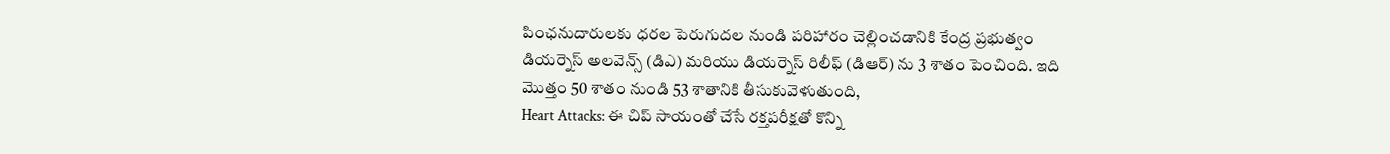పింఛనుదారులకు ధరల పెరుగుదల నుండి పరిహారం చెల్లించడానికి కేంద్ర ప్రభుత్వం డియర్నెస్ అలవెన్స్ (డిఎ) మరియు డియర్నెస్ రిలీఫ్ (డిఆర్) ను 3 శాతం పెంచింది. ఇది మొత్తం 50 శాతం నుండి 53 శాతానికి తీసుకువెళుతుంది,
Heart Attacks: ఈ చిప్ సాయంతో చేసే రక్తపరీక్షతో కొన్ని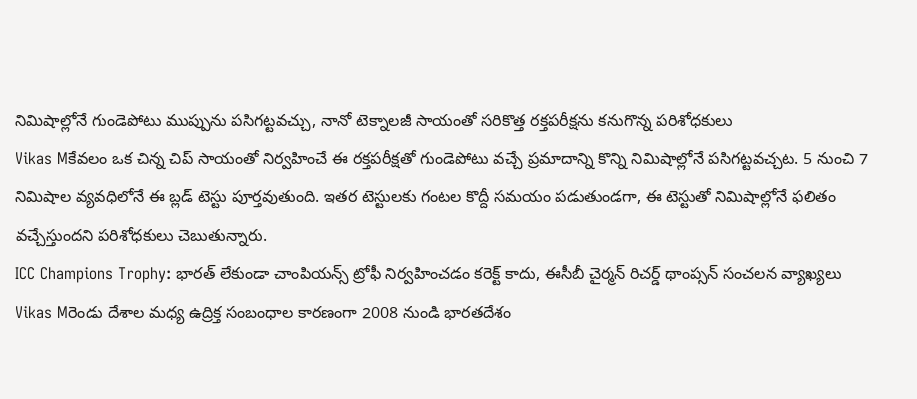నిమిషాల్లోనే గుండెపోటు ముప్పును పసిగట్టవచ్చు, నానో టెక్నాలజీ సాయంతో సరికొత్త రక్తపరీక్షను కనుగొన్న పరిశోధకులు
Vikas Mకేవలం ఒక చిన్న చిప్ సాయంతో నిర్వహించే ఈ రక్తపరీక్షతో గుండెపోటు వచ్చే ప్రమాదాన్ని కొన్ని నిమిషాల్లోనే పసిగట్టవచ్చట. 5 నుంచి 7 నిమిషాల వ్యవధిలోనే ఈ బ్లడ్ టెస్టు పూర్తవుతుంది. ఇతర టెస్టులకు గంటల కొద్దీ సమయం పడుతుండగా, ఈ టెస్టుతో నిమిషాల్లోనే ఫలితం వచ్చేస్తుందని పరిశోధకులు చెబుతున్నారు.
ICC Champions Trophy: భారత్ లేకుండా చాంపియన్స్ ట్రోఫీ నిర్వహించడం కరెక్ట్ కాదు, ఈసీబీ చైర్మన్ రిచర్డ్ థాంప్సన్ సంచలన వ్యాఖ్యలు
Vikas Mరెండు దేశాల మధ్య ఉద్రిక్త సంబంధాల కారణంగా 2008 నుండి భారతదేశం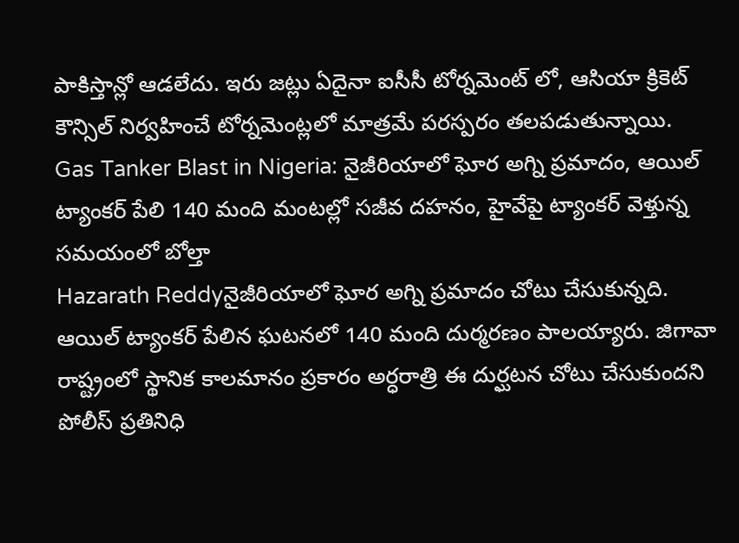పాకిస్తాన్లో ఆడలేదు. ఇరు జట్లు ఏదైనా ఐసీసీ టోర్నమెంట్ లో, ఆసియా క్రికెట్ కౌన్సిల్ నిర్వహించే టోర్నమెంట్లలో మాత్రమే పరస్పరం తలపడుతున్నాయి.
Gas Tanker Blast in Nigeria: నైజీరియాలో ఘోర అగ్ని ప్రమాదం, ఆయిల్ ట్యాంకర్ పేలి 140 మంది మంటల్లో సజీవ దహనం, హైవేపై ట్యాంకర్ వెళ్తున్న సమయంలో బోల్తా
Hazarath Reddyనైజీరియాలో ఘోర అగ్ని ప్రమాదం చోటు చేసుకున్నది. ఆయిల్ ట్యాంకర్ పేలిన ఘటనలో 140 మంది దుర్మరణం పాలయ్యారు. జిగావా రాష్ట్రంలో స్థానిక కాలమానం ప్రకారం అర్ధరాత్రి ఈ దుర్ఘటన చోటు చేసుకుందని పోలీస్ ప్రతినిధి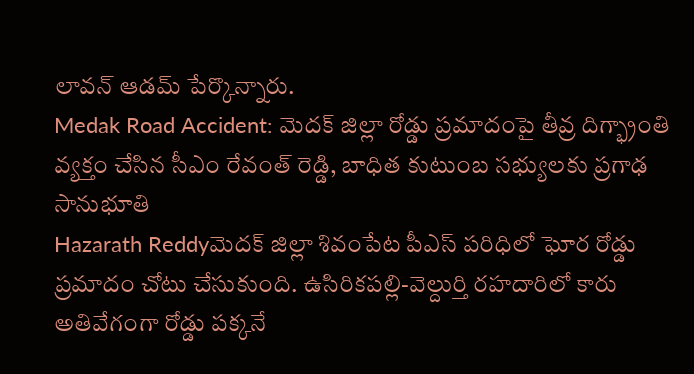లావన్ ఆడమ్ పేర్కొన్నారు.
Medak Road Accident: మెదక్ జిల్లా రోడ్డు ప్రమాదంపై తీవ్ర దిగ్భ్రాంతి వ్యక్తం చేసిన సీఎం రేవంత్ రెడ్డి, బాధిత కుటుంబ సభ్యులకు ప్రగాఢ సానుభూతి
Hazarath Reddyమెదక్ జిల్లా శివంపేట పీఎస్ పరిధిలో ఘోర రోడ్డు ప్రమాదం చోటు చేసుకుంది. ఉసిరికపల్లి-వెల్దుర్తి రహదారిలో కారు అతివేగంగా రోడ్డు పక్కనే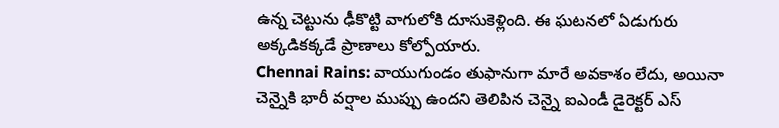ఉన్న చెట్టును ఢీకొట్టి వాగులోకి దూసుకెళ్లింది. ఈ ఘటనలో ఏడుగురు అక్కడికక్కడే ప్రాణాలు కోల్పోయారు.
Chennai Rains: వాయుగుండం తుఫానుగా మారే అవకాశం లేదు, అయినా చెన్నైకి భారీ వర్షాల ముప్పు ఉందని తెలిపిన చెన్నై ఐఎండీ డైరెక్టర్ ఎస్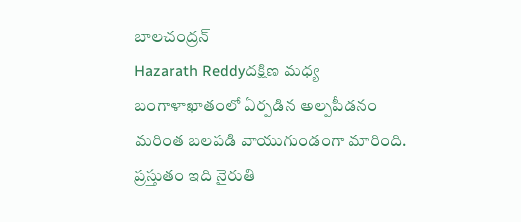బాలచంద్రన్
Hazarath Reddyదక్షిణ మధ్య బంగాళాఖాతంలో ఏర్పడిన అల్పపీడనం మరింత బలపడి వాయుగుండంగా మారింది. ప్రస్తుతం ఇది నైరుతి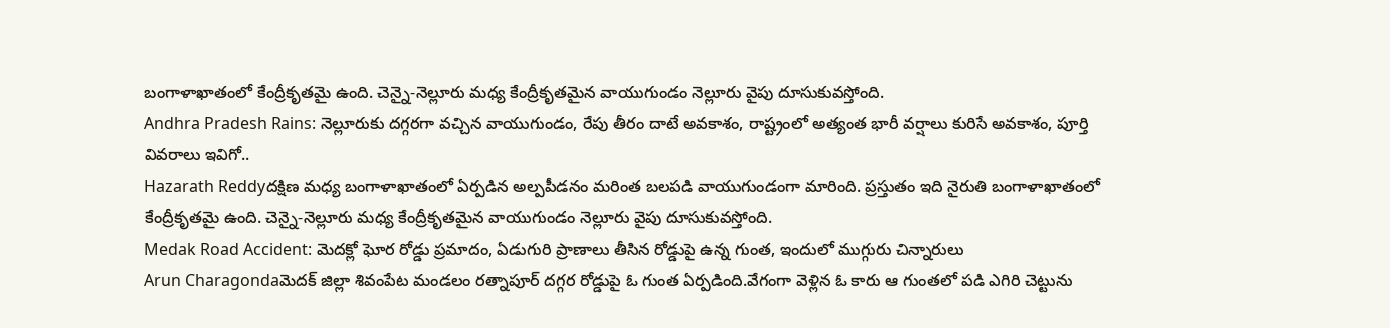బంగాళాఖాతంలో కేంద్రీకృతమై ఉంది. చెన్నై-నెల్లూరు మధ్య కేంద్రీకృతమైన వాయుగుండం నెల్లూరు వైపు దూసుకువస్తోంది.
Andhra Pradesh Rains: నెల్లూరుకు దగ్గరగా వచ్చిన వాయుగుండం, రేపు తీరం దాటే అవకాశం, రాష్ట్రంలో అత్యంత భారీ వర్షాలు కురిసే అవకాశం, పూర్తి వివరాలు ఇవిగో..
Hazarath Reddyదక్షిణ మధ్య బంగాళాఖాతంలో ఏర్పడిన అల్పపీడనం మరింత బలపడి వాయుగుండంగా మారింది. ప్రస్తుతం ఇది నైరుతి బంగాళాఖాతంలో కేంద్రీకృతమై ఉంది. చెన్నై-నెల్లూరు మధ్య కేంద్రీకృతమైన వాయుగుండం నెల్లూరు వైపు దూసుకువస్తోంది.
Medak Road Accident: మెదక్లో ఘోర రోడ్డు ప్రమాదం, ఏడుగురి ప్రాణాలు తీసిన రోడ్డుపై ఉన్న గుంత, ఇందులో ముగ్గురు చిన్నారులు
Arun Charagondaమెదక్ జిల్లా శివంపేట మండలం రత్నాపూర్ దగ్గర రోడ్డుపై ఓ గుంత ఏర్పడింది.వేగంగా వెళ్లిన ఓ కారు ఆ గుంతలో పడి ఎగిరి చెట్టును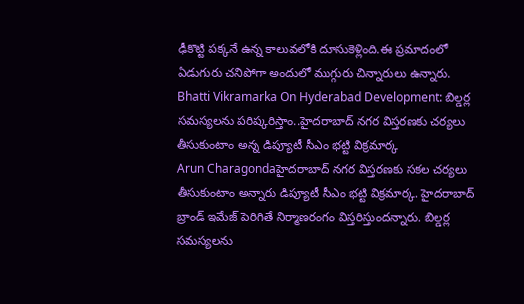ఢీకొట్టి పక్కనే ఉన్న కాలువలోకి దూసుకెళ్లింది.ఈ ప్రమాదంలో ఏడుగురు చనిపోగా అందులో ముగ్గురు చిన్నారులు ఉన్నారు.
Bhatti Vikramarka On Hyderabad Development: బిల్డర్ల సమస్యలను పరిష్కరిస్తాం..హైదరాబాద్ నగర విస్తరణకు చర్యలు తీసుకుంటాం అన్న డిప్యూటీ సీఎం భట్టి విక్రమార్క
Arun Charagondaహైదరాబాద్ నగర విస్తరణకు సకల చర్యలు తీసుకుంటాం అన్నారు డిప్యూటీ సీఎం భట్టి విక్రమార్క. హైదరాబాద్ బ్రాండ్ ఇమేజ్ పెరిగితే నిర్మాణరంగం విస్తరిస్తుందన్నారు. బిల్డర్ల సమస్యలను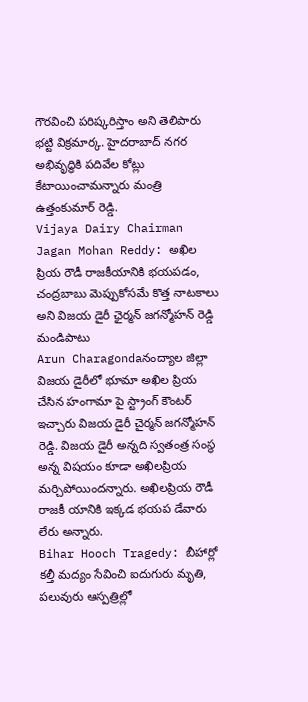గౌరవించి పరిష్కరిస్తాం అని తెలిపారు భట్టి విక్రమార్క. హైదరాబాద్ నగర అభివృద్ధికి పదివేల కోట్లు కేటాయించామన్నారు మంత్రి ఉత్తంకుమార్ రెడ్డి.
Vijaya Dairy Chairman Jagan Mohan Reddy: అఖిల ప్రియ రౌడీ రాజకీయానికి భయపడం, చంద్రబాబు మెప్పుకోసమే కొత్త నాటకాలు అని విజయ డైరీ ఛైర్మన్ జగన్మోహన్ రెడ్డి మండిపాటు
Arun Charagondaనంద్యాల జిల్లా విజయ డైరీలో భూమా అఖిల ప్రియ చేసిన హంగామా పై స్ట్రాంగ్ కౌంటర్ ఇచ్చారు విజయ డైరీ చైర్మన్ జగన్మోహన్ రెడ్డి. విజయ డైరీ అన్నది స్వతంత్ర సంస్థ అన్న విషయం కూడా అఖిలప్రియ మర్చిపోయిందన్నారు. అఖిలప్రియ రౌడీ రాజకీ యానికి ఇక్కడ భయప డేవారు లేరు అన్నారు.
Bihar Hooch Tragedy: బీహార్లో కల్తీ మద్యం సేవించి ఐదుగురు మృతి, పలువురు ఆస్పత్రిల్లో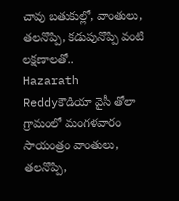చావు బతుకుల్లో, వాంతులు, తలనొప్పి, కడుపునొప్పి వంటి లక్షణాలతో..
Hazarath Reddyకౌడియా వైసీ తోలా గ్రామంలో మంగళవారం సాయంత్రం వాంతులు, తలనొప్పి,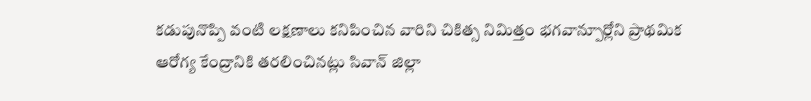కడుపునొప్పి వంటి లక్షణాలు కనిపించిన వారిని చికిత్స నిమిత్తం భగవాన్పూర్లోని ప్రాథమిక ఆరోగ్య కేంద్రానికి తరలించినట్లు సివాన్ జిల్లా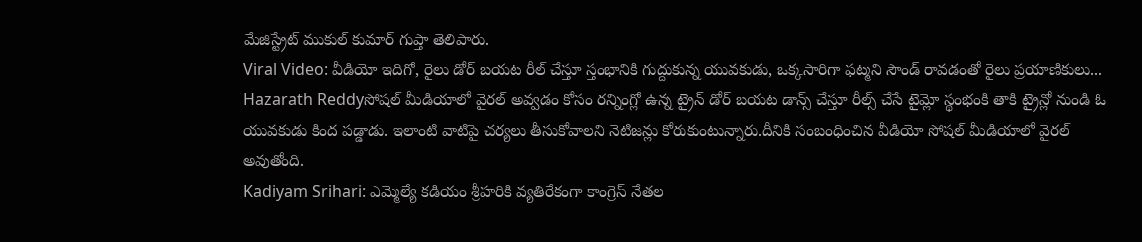మేజిస్ట్రేట్ ముకుల్ కుమార్ గుప్తా తెలిపారు.
Viral Video: వీడియో ఇదిగో, రైలు డోర్ బయట రీల్ చేస్తూ స్తంభానికి గుద్దుకున్న యువకుడు, ఒక్కసారిగా ఫట్మని సౌండ్ రావడంతో రైలు ప్రయాణికులు...
Hazarath Reddyసోషల్ మీడియాలో వైరల్ అవ్వడం కోసం రన్నింగ్లో ఉన్న ట్రైన్ డోర్ బయట డాన్స్ చేస్తూ రీల్స్ చేసే టైమ్లో స్థంభంకి తాకి ట్రైన్లో నుండి ఓ యువకుడు కింద పడ్డాడు. ఇలాంటి వాటిపై చర్యలు తీసుకోవాలని నెటిజన్లు కోరుకుంటున్నారు.దీనికి సంబంధించిన వీడియో సోషల్ మీడియాలో వైరల్ అవుతోంది.
Kadiyam Srihari: ఎమ్మెల్యే కడియం శ్రీహరికి వ్యతిరేకంగా కాంగ్రెస్ నేతల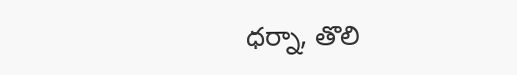ధర్నా, తొలి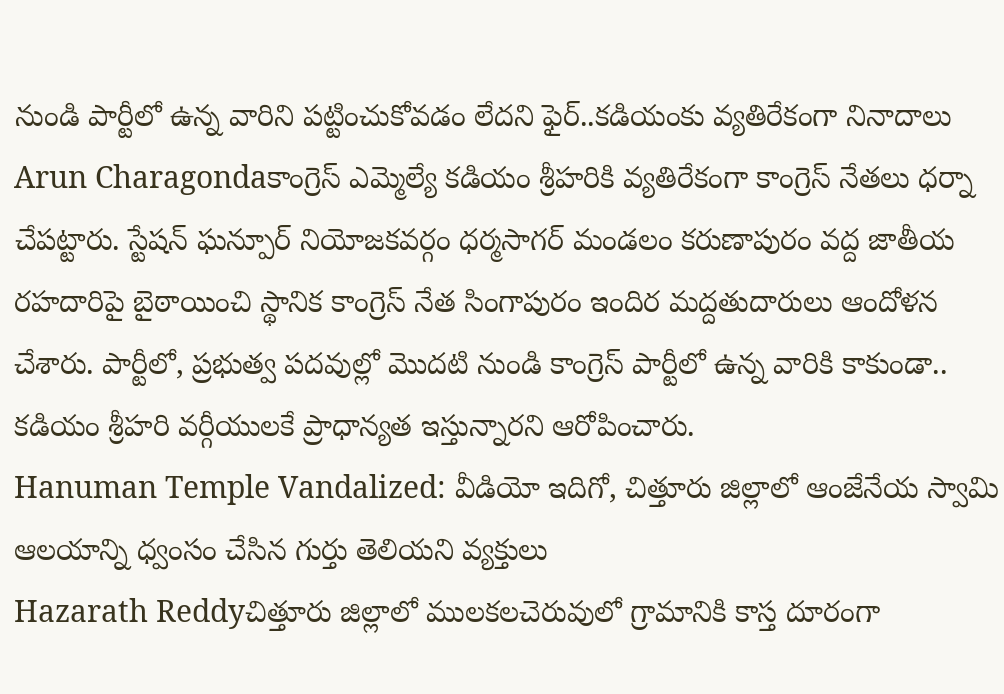నుండి పార్టీలో ఉన్న వారిని పట్టించుకోవడం లేదని ఫైర్..కడియంకు వ్యతిరేకంగా నినాదాలు
Arun Charagondaకాంగ్రెస్ ఎమ్మెల్యే కడియం శ్రీహరికి వ్యతిరేకంగా కాంగ్రెస్ నేతలు ధర్నా చేపట్టారు. స్టేషన్ ఘన్పూర్ నియోజకవర్గం ధర్మసాగర్ మండలం కరుణాపురం వద్ద జాతీయ రహదారిపై బైఠాయించి స్థానిక కాంగ్రెస్ నేత సింగాపురం ఇందిర మద్దతుదారులు ఆందోళన చేశారు. పార్టీలో, ప్రభుత్వ పదవుల్లో మొదటి నుండి కాంగ్రెస్ పార్టీలో ఉన్న వారికి కాకుండా.. కడియం శ్రీహరి వర్గీయులకే ప్రాధాన్యత ఇస్తున్నారని ఆరోపించారు.
Hanuman Temple Vandalized: వీడియో ఇదిగో, చిత్తూరు జిల్లాలో ఆంజేనేయ స్వామి ఆలయాన్ని ధ్వంసం చేసిన గుర్తు తెలియని వ్యక్తులు
Hazarath Reddyచిత్తూరు జిల్లాలో ములకలచెరువులో గ్రామానికి కాస్త దూరంగా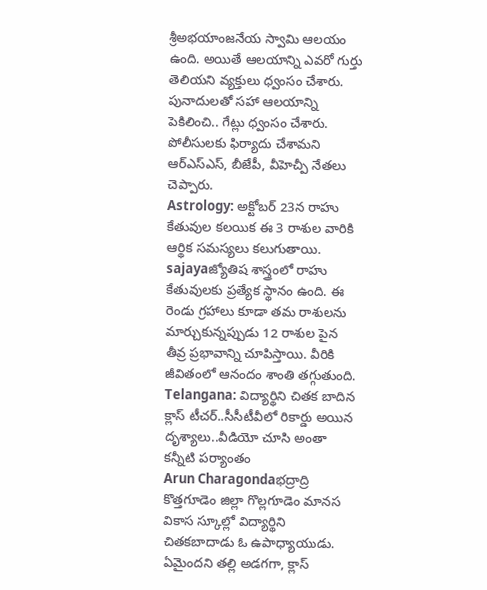శ్రీఅభయాంజనేయ స్వామి ఆలయం ఉంది. అయితే ఆలయాన్ని ఎవరో గుర్తు తెలియని వ్యక్తులు ధ్వంసం చేశారు. పునాదులతో సహా ఆలయాన్ని పెకిలించి.. గేట్లు ధ్వంసం చేశారు. పోలీసులకు ఫిర్యాదు చేశామని ఆర్ఎస్ఎస్, బీజేపీ, వీహెచ్పీ నేతలు చెప్పారు.
Astrology: అక్టోబర్ 23న రాహు కేతువుల కలయిక ఈ 3 రాశుల వారికి ఆర్థిక సమస్యలు కలుగుతాయి.
sajayaజ్యోతిష శాస్త్రంలో రాహు కేతువులకు ప్రత్యేక స్థానం ఉంది. ఈ రెండు గ్రహాలు కూడా తమ రాశులను మార్చుకున్నప్పుడు 12 రాశుల పైన తీవ్ర ప్రభావాన్ని చూపిస్తాయి. వీరికి జీవితంలో ఆనందం శాంతి తగ్గుతుంది.
Telangana: విద్యార్థిని చితక బాదిన క్లాస్ టీచర్..సీసీటీవీలో రికార్డు అయిన దృశ్యాలు..వీడియో చూసి అంతా కన్నీటి పర్యాంతం
Arun Charagondaభద్రాద్రి కొత్తగూడెం జిల్లా గొల్లగూడెం మానస వికాస స్కూల్లో విద్యార్థిని చితకబాదాడు ఓ ఉపాధ్యాయుడు. ఏమైందని తల్లి అడగగా, క్లాస్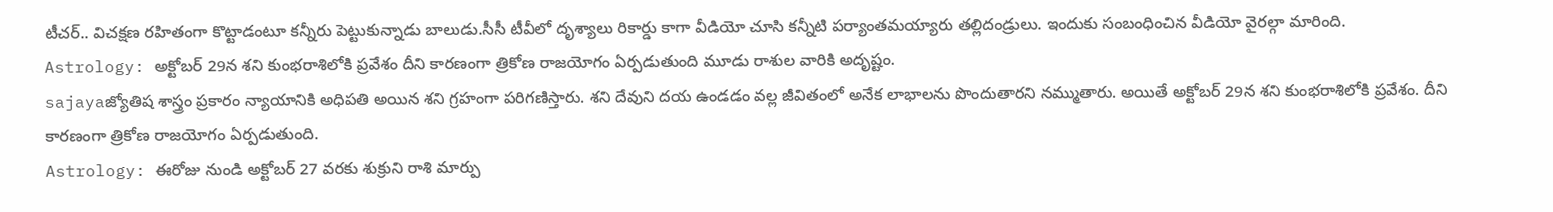టీచర్.. విచక్షణ రహితంగా కొట్టాడంటూ కన్నీరు పెట్టుకున్నాడు బాలుడు.సీసీ టీవీలో దృశ్యాలు రికార్డు కాగా వీడియో చూసి కన్నీటి పర్యాంతమయ్యారు తల్లిదండ్రులు. ఇందుకు సంబంధించిన వీడియో వైరల్గా మారింది.
Astrology: అక్టోబర్ 29న శని కుంభరాశిలోకి ప్రవేశం దీని కారణంగా త్రికోణ రాజయోగం ఏర్పడుతుంది మూడు రాశుల వారికి అదృష్టం.
sajayaజ్యోతిష శాస్త్రం ప్రకారం న్యాయానికి అధిపతి అయిన శని గ్రహంగా పరిగణిస్తారు. శని దేవుని దయ ఉండడం వల్ల జీవితంలో అనేక లాభాలను పొందుతారని నమ్ముతారు. అయితే అక్టోబర్ 29న శని కుంభరాశిలోకి ప్రవేశం. దీని కారణంగా త్రికోణ రాజయోగం ఏర్పడుతుంది.
Astrology: ఈరోజు నుండి అక్టోబర్ 27 వరకు శుక్రుని రాశి మార్పు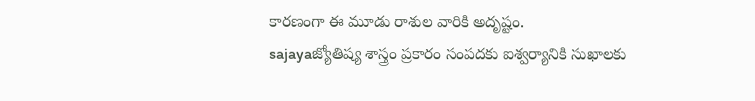కారణంగా ఈ మూడు రాశుల వారికి అదృష్టం.
sajayaజ్యోతిష్య శాస్త్రం ప్రకారం సంపదకు ఐశ్వర్యానికి సుఖాలకు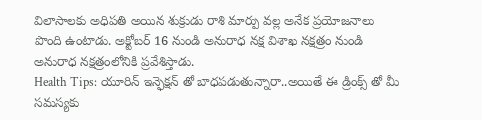విలాసాలకు అధిపతి అయిన శుక్రుడు రాశి మార్పు వల్ల అనేక ప్రయోజనాలు పొంది ఉంటాడు. అక్టోబర్ 16 నుండి అనురాధ నక్ష విశాఖ నక్షత్రం నుండి అనురాధ నక్షత్రంలోనికి ప్రవేశిస్తాడు.
Health Tips: యూరిన్ ఇన్ఫెక్షన్ తో బాధపడుతున్నారా..అయితే ఈ డ్రింక్స్ తో మీ సమస్యకు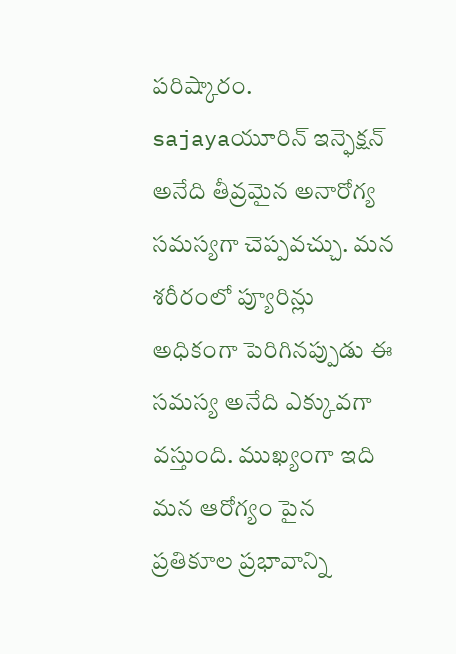పరిష్కారం.
sajayaయూరిన్ ఇన్ఫెక్షన్ అనేది తీవ్రమైన అనారోగ్య సమస్యగా చెప్పవచ్చు. మన శరీరంలో ప్యూరిన్లు అధికంగా పెరిగినప్పుడు ఈ సమస్య అనేది ఎక్కువగా వస్తుంది. ముఖ్యంగా ఇది మన ఆరోగ్యం పైన ప్రతికూల ప్రభావాన్ని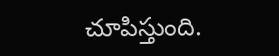చూపిస్తుంది.